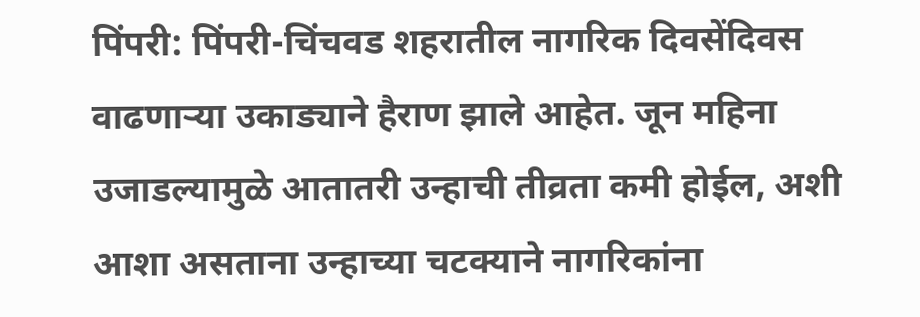पिंपरी: पिंपरी-चिंचवड शहरातील नागरिक दिवसेंदिवस वाढणाऱ्या उकाड्याने हैराण झाले आहेत. जून महिना उजाडल्यामुळे आतातरी उन्हाची तीव्रता कमी होईल, अशी आशा असताना उन्हाच्या चटक्याने नागरिकांना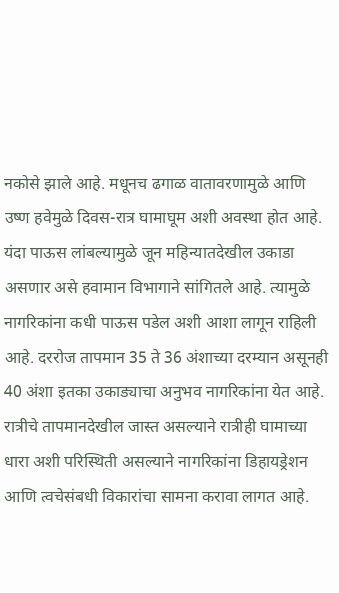नकोसे झाले आहे. मधूनच ढगाळ वातावरणामुळे आणि उष्ण हवेमुळे दिवस-रात्र घामाघूम अशी अवस्था होत आहे.
यंदा पाऊस लांबल्यामुळे जून महिन्यातदेखील उकाडा असणार असे हवामान विभागाने सांगितले आहे. त्यामुळे नागरिकांना कधी पाऊस पडेल अशी आशा लागून राहिली आहे. दररोज तापमान 35 ते 36 अंशाच्या दरम्यान असूनही 40 अंशा इतका उकाड्याचा अनुभव नागरिकांना येत आहे. रात्रीचे तापमानदेखील जास्त असल्याने रात्रीही घामाच्या धारा अशी परिस्थिती असल्याने नागरिकांना डिहायड्रेशन आणि त्वचेसंबधी विकारांचा सामना करावा लागत आहे.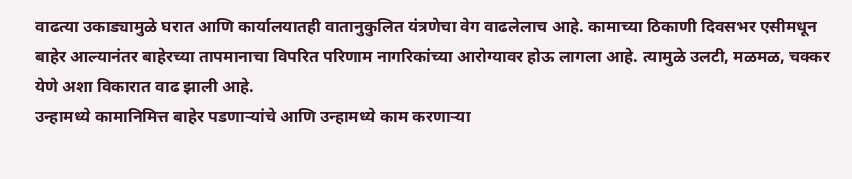वाढत्या उकाड्यामुळे घरात आणि कार्यालयातही वातानुकुलित यंत्रणेचा वेग वाढलेलाच आहे. कामाच्या ठिकाणी दिवसभर एसीमधून बाहेर आल्यानंतर बाहेरच्या तापमानाचा विपरित परिणाम नागरिकांच्या आरोग्यावर होऊ लागला आहे. त्यामुळे उलटी, मळमळ, चक्कर येणे अशा विकारात वाढ झाली आहे.
उन्हामध्ये कामानिमित्त बाहेर पडणाऱ्यांचे आणि उन्हामध्ये काम करणाऱ्या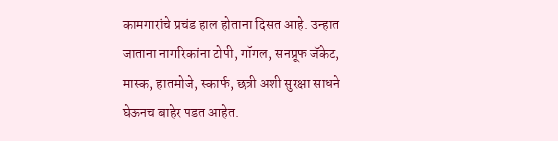कामगारांचे प्रचंड हाल होताना दिसत आहे. उन्हात जाताना नागरिकांना टोपी, गॉगल, सनप्रूफ जॅकेट, मास्क, हातमोजे, स्कार्फ, छत्री अशी सुरक्षा साधने घेऊनच बाहेर पडत आहेत.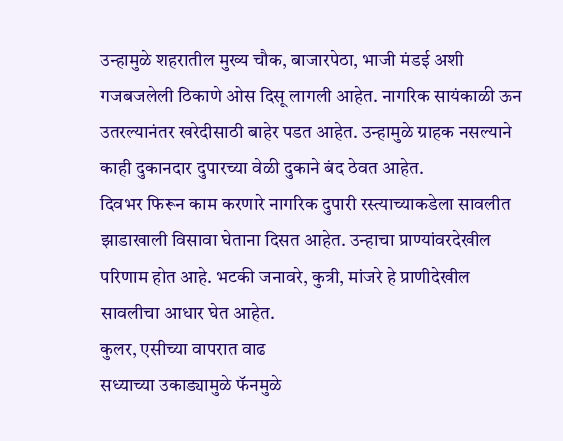उन्हामुळे शहरातील मुख्य चौक, बाजारपेठा, भाजी मंडई अशी गजबजलेली ठिकाणे ओस दिसू लागली आहेत. नागरिक सायंकाळी ऊन उतरल्यानंतर खरेदीसाठी बाहेर पडत आहेत. उन्हामुळे ग्राहक नसल्याने काही दुकानदार दुपारच्या वेळी दुकाने बंद ठेवत आहेत.
दिवभर फिरून काम करणारे नागरिक दुपारी रस्त्याच्याकडेला सावलीत झाडाखाली विसावा घेताना दिसत आहेत. उन्हाचा प्राण्यांवरदेखील परिणाम होत आहे. भटकी जनावरे, कुत्री, मांजरे हे प्राणीदेखील सावलीचा आधार घेत आहेत.
कुलर, एसीच्या वापरात वाढ
सध्याच्या उकाड्यामुळे फॅनमुळे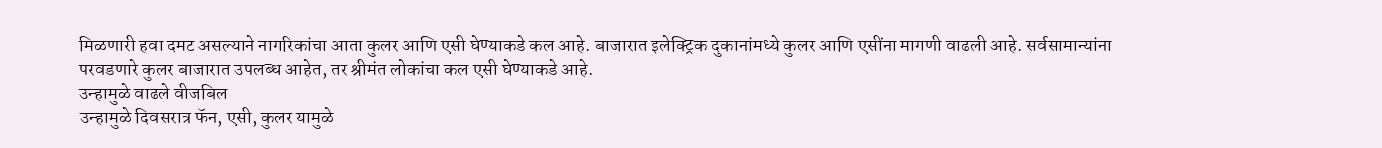मिळणारी हवा दमट असल्याने नागरिकांचा आता कुलर आणि एसी घेण्याकडे कल आहे. बाजारात इलेक्ट्रिक दुकानांमध्ये कुलर आणि एसींना मागणी वाढली आहे. सर्वसामान्यांना परवडणारे कुलर बाजारात उपलब्ध आहेत, तर श्रीमंत लोकांचा कल एसी घेण्याकडे आहे.
उन्हामुळे वाढले वीजबिल
उन्हामुळे दिवसरात्र फॅन, एसी, कुलर यामुळे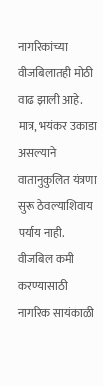नागरिकांच्या वीजबिलातही मोठी वाढ झाली आहे. मात्र, भयंकर उकाडा असल्याने वातानुकुलित यंत्रणा सुरू ठेवल्याशिवाय पर्याय नाही. वीजबिल कमी करण्यासाठी नागरिक सायंकाळी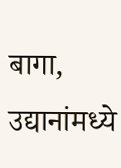बागा, उद्यानांमध्ये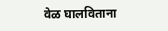वेळ घालविताना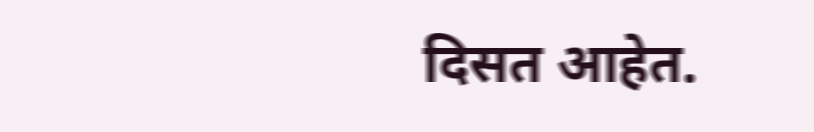दिसत आहेत.